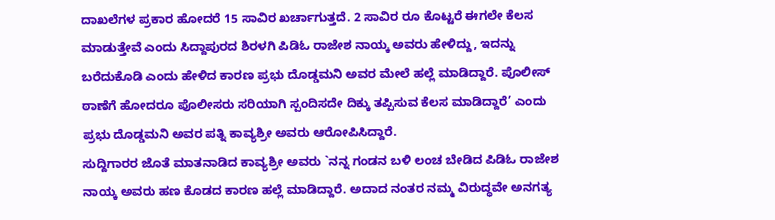ದಾಖಲೆಗಳ ಪ್ರಕಾರ ಹೋದರೆ 15 ಸಾವಿರ ಖರ್ಚಾಗುತ್ತದೆ. 2 ಸಾವಿರ ರೂ ಕೊಟ್ಟರೆ ಈಗಲೇ ಕೆಲಸ ಮಾಡುತ್ತೇವೆ ಎಂದು ಸಿದ್ದಾಪುರದ ಶಿರಳಗಿ ಪಿಡಿಓ ರಾಜೇಶ ನಾಯ್ಕ ಅವರು ಹೇಳಿದ್ದು, ಇದನ್ನು ಬರೆದುಕೊಡಿ ಎಂದು ಹೇಳಿದ ಕಾರಣ ಪ್ರಭು ದೊಡ್ಡಮನಿ ಅವರ ಮೇಲೆ ಹಲ್ಲೆ ಮಾಡಿದ್ದಾರೆ. ಪೊಲೀಸ್ ಠಾಣೆಗೆ ಹೋದರೂ ಪೊಲೀಸರು ಸರಿಯಾಗಿ ಸ್ಪಂದಿಸದೇ ದಿಕ್ಕು ತಪ್ಪಿಸುವ ಕೆಲಸ ಮಾಡಿದ್ದಾರೆ’ ಎಂದು ಪ್ರಭು ದೊಡ್ಡಮನಿ ಅವರ ಪತ್ನಿ ಕಾವ್ಯಶ್ರೀ ಅವರು ಆರೋಪಿಸಿದ್ದಾರೆ.
ಸುದ್ದಿಗಾರರ ಜೊತೆ ಮಾತನಾಡಿದ ಕಾವ್ಯಶ್ರೀ ಅವರು `ನನ್ನ ಗಂಡನ ಬಳಿ ಲಂಚ ಬೇಡಿದ ಪಿಡಿಓ ರಾಜೇಶ ನಾಯ್ಕ ಅವರು ಹಣ ಕೊಡದ ಕಾರಣ ಹಲ್ಲೆ ಮಾಡಿದ್ದಾರೆ. ಅದಾದ ನಂತರ ನಮ್ಮ ವಿರುದ್ಧವೇ ಅನಗತ್ಯ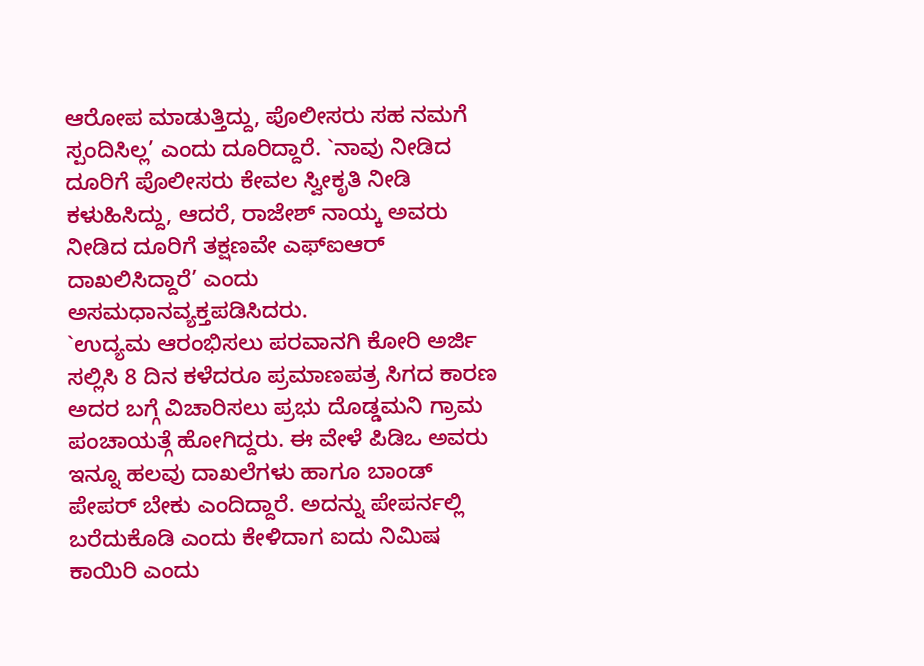ಆರೋಪ ಮಾಡುತ್ತಿದ್ದು, ಪೊಲೀಸರು ಸಹ ನಮಗೆ ಸ್ಪಂದಿಸಿಲ್ಲ’ ಎಂದು ದೂರಿದ್ದಾರೆ. `ನಾವು ನೀಡಿದ ದೂರಿಗೆ ಪೊಲೀಸರು ಕೇವಲ ಸ್ವೀಕೃತಿ ನೀಡಿ ಕಳುಹಿಸಿದ್ದು, ಆದರೆ, ರಾಜೇಶ್ ನಾಯ್ಕ ಅವರು ನೀಡಿದ ದೂರಿಗೆ ತಕ್ಷಣವೇ ಎಫ್ಐಆರ್ ದಾಖಲಿಸಿದ್ದಾರೆ’ ಎಂದು ಅಸಮಧಾನವ್ಯಕ್ತಪಡಿಸಿದರು.
`ಉದ್ಯಮ ಆರಂಭಿಸಲು ಪರವಾನಗಿ ಕೋರಿ ಅರ್ಜಿ ಸಲ್ಲಿಸಿ 8 ದಿನ ಕಳೆದರೂ ಪ್ರಮಾಣಪತ್ರ ಸಿಗದ ಕಾರಣ ಅದರ ಬಗ್ಗೆ ವಿಚಾರಿಸಲು ಪ್ರಭು ದೊಡ್ಡಮನಿ ಗ್ರಾಮ ಪಂಚಾಯತ್ಗೆ ಹೋಗಿದ್ದರು. ಈ ವೇಳೆ ಪಿಡಿಒ ಅವರು ಇನ್ನೂ ಹಲವು ದಾಖಲೆಗಳು ಹಾಗೂ ಬಾಂಡ್ ಪೇಪರ್ ಬೇಕು ಎಂದಿದ್ದಾರೆ. ಅದನ್ನು ಪೇಪರ್ನಲ್ಲಿ ಬರೆದುಕೊಡಿ ಎಂದು ಕೇಳಿದಾಗ ಐದು ನಿಮಿಷ ಕಾಯಿರಿ ಎಂದು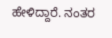ಹೇಳಿದ್ದಾರೆ. ನಂತರ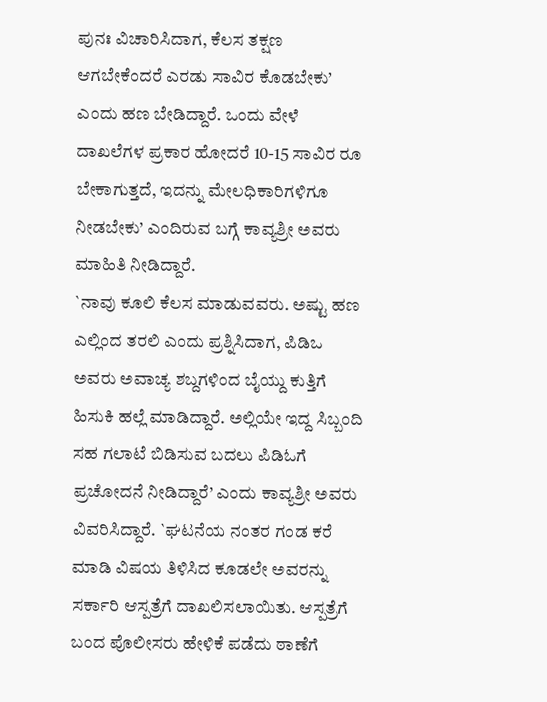ಪುನಃ ವಿಚಾರಿಸಿದಾಗ, ಕೆಲಸ ತಕ್ಷಣ ಆಗಬೇಕೆಂದರೆ ಎರಡು ಸಾವಿರ ಕೊಡಬೇಕು’ ಎಂದು ಹಣ ಬೇಡಿದ್ದಾರೆ. ಒಂದು ವೇಳೆ ದಾಖಲೆಗಳ ಪ್ರಕಾರ ಹೋದರೆ 10-15 ಸಾವಿರ ರೂ ಬೇಕಾಗುತ್ತದೆ, ಇದನ್ನು ಮೇಲಧಿಕಾರಿಗಳಿಗೂ ನೀಡಬೇಕು’ ಎಂದಿರುವ ಬಗ್ಗೆ ಕಾವ್ಯಶ್ರೀ ಅವರು ಮಾಹಿತಿ ನೀಡಿದ್ದಾರೆ.
`ನಾವು ಕೂಲಿ ಕೆಲಸ ಮಾಡುವವರು. ಅಷ್ಟು ಹಣ ಎಲ್ಲಿಂದ ತರಲಿ ಎಂದು ಪ್ರಶ್ನಿಸಿದಾಗ, ಪಿಡಿಒ ಅವರು ಅವಾಚ್ಯ ಶಬ್ದಗಳಿಂದ ಬೈಯ್ದು ಕುತ್ತಿಗೆ ಹಿಸುಕಿ ಹಲ್ಲೆ ಮಾಡಿದ್ದಾರೆ. ಅಲ್ಲಿಯೇ ಇದ್ದ ಸಿಬ್ಬಂದಿ ಸಹ ಗಲಾಟೆ ಬಿಡಿಸುವ ಬದಲು ಪಿಡಿಓಗೆ ಪ್ರಚೋದನೆ ನೀಡಿದ್ದಾರೆ’ ಎಂದು ಕಾವ್ಯಶ್ರೀ ಅವರು ವಿವರಿಸಿದ್ದಾರೆ. `ಘಟನೆಯ ನಂತರ ಗಂಡ ಕರೆ ಮಾಡಿ ವಿಷಯ ತಿಳಿಸಿದ ಕೂಡಲೇ ಅವರನ್ನು ಸರ್ಕಾರಿ ಆಸ್ಪತ್ರೆಗೆ ದಾಖಲಿಸಲಾಯಿತು. ಆಸ್ಪತ್ರೆಗೆ ಬಂದ ಪೊಲೀಸರು ಹೇಳಿಕೆ ಪಡೆದು ಠಾಣೆಗೆ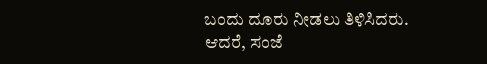ಬಂದು ದೂರು ನೀಡಲು ತಿಳಿಸಿದರು. ಆದರೆ, ಸಂಜೆ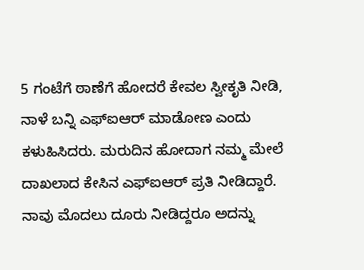5 ಗಂಟೆಗೆ ಠಾಣೆಗೆ ಹೋದರೆ ಕೇವಲ ಸ್ವೀಕೃತಿ ನೀಡಿ, ನಾಳೆ ಬನ್ನಿ ಎಫ್ಐಆರ್ ಮಾಡೋಣ ಎಂದು ಕಳುಹಿಸಿದರು. ಮರುದಿನ ಹೋದಾಗ ನಮ್ಮ ಮೇಲೆ ದಾಖಲಾದ ಕೇಸಿನ ಎಫ್ಐಆರ್ ಪ್ರತಿ ನೀಡಿದ್ದಾರೆ. ನಾವು ಮೊದಲು ದೂರು ನೀಡಿದ್ದರೂ ಅದನ್ನು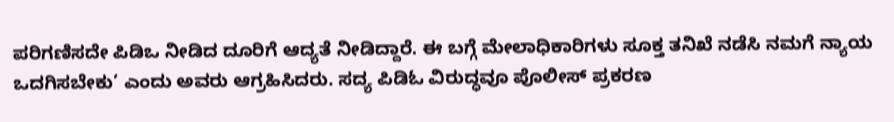ಪರಿಗಣಿಸದೇ ಪಿಡಿಒ ನೀಡಿದ ದೂರಿಗೆ ಆದ್ಯತೆ ನೀಡಿದ್ದಾರೆ. ಈ ಬಗ್ಗೆ ಮೇಲಾಧಿಕಾರಿಗಳು ಸೂಕ್ತ ತನಿಖೆ ನಡೆಸಿ ನಮಗೆ ನ್ಯಾಯ ಒದಗಿಸಬೇಕು’ ಎಂದು ಅವರು ಆಗ್ರಹಿಸಿದರು. ಸದ್ಯ ಪಿಡಿಓ ವಿರುದ್ಧವೂ ಪೊಲೀಸ್ ಪ್ರಕರಣ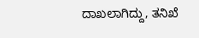ದಾಖಲಾಗಿದ್ದು, ತನಿಖೆ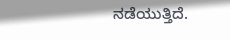ನಡೆಯುತ್ತಿದೆ.